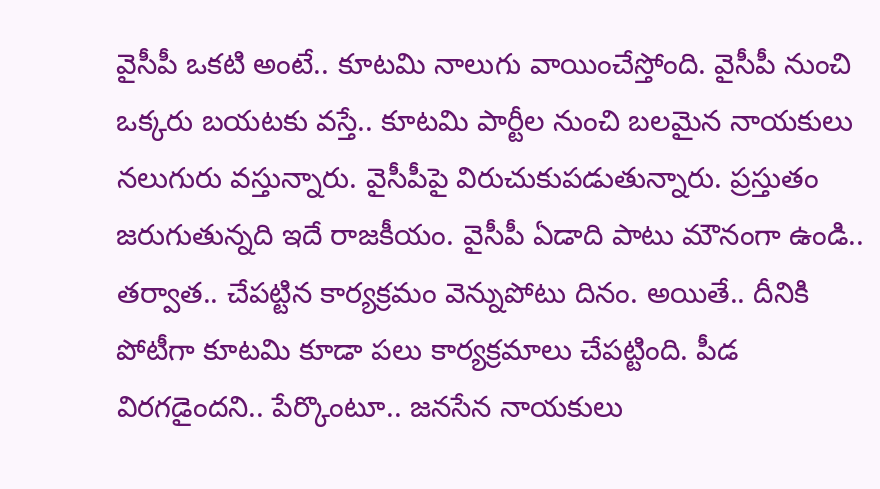వైసీపీ ఒకటి అంటే.. కూటమి నాలుగు వాయించేస్తోంది. వైసీపీ నుంచి ఒక్కరు బయటకు వస్తే.. కూటమి పార్టీల నుంచి బలమైన నాయకులు నలుగురు వస్తున్నారు. వైసీపీపై విరుచుకుపడుతున్నారు. ప్రస్తుతం జరుగుతున్నది ఇదే రాజకీయం. వైసీపీ ఏడాది పాటు మౌనంగా ఉండి.. తర్వాత.. చేపట్టిన కార్యక్రమం వెన్నుపోటు దినం. అయితే.. దీనికి పోటీగా కూటమి కూడా పలు కార్యక్రమాలు చేపట్టింది. పీడ విరగడైందని.. పేర్కొంటూ.. జనసేన నాయకులు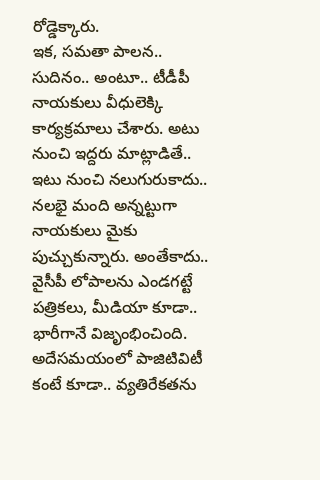రోడ్డెక్కారు.
ఇక, సమతా పాలన.. సుదినం.. అంటూ.. టీడీపీ నాయకులు వీధులెక్కి కార్యక్రమాలు చేశారు. అటు నుంచి ఇద్దరు మాట్లాడితే.. ఇటు నుంచి నలుగురుకాదు.. నలభై మంది అన్నట్టుగా నాయకులు మైకు పుచ్చుకున్నారు. అంతేకాదు.. వైసీపీ లోపాలను ఎండగట్టే పత్రికలు, మీడియా కూడా.. భారీగానే విజృంభించింది. అదేసమయంలో పాజిటివిటీ కంటే కూడా.. వ్యతిరేకతను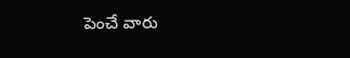పెంచే వారు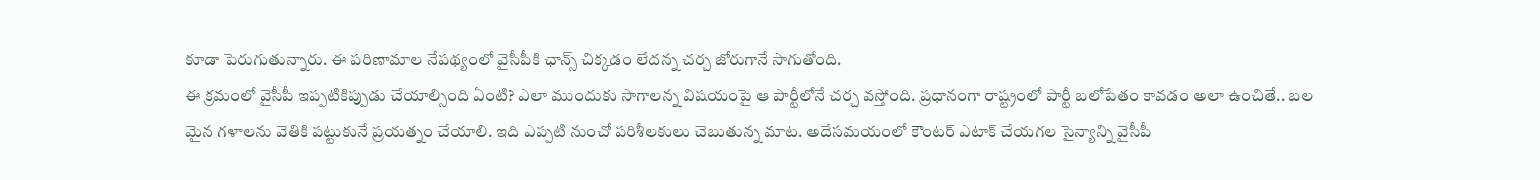కూడా పెరుగుతున్నారు. ఈ పరిణామాల నేపథ్యంలో వైసీపీకి ఛాన్స్ చిక్కడం లేదన్న చర్చ జోరుగానే సాగుతోంది.
ఈ క్రమంలో వైసీపీ ఇప్పటికిప్పుడు చేయాల్సింది ఏంటి? ఎలా ముందుకు సాగాలన్న విషయంపై ఆ పార్టీలోనే చర్చ వస్తోంది. ప్రధానంగా రాష్ట్రంలో పార్టీ బలోపేతం కావడం అలా ఉంచితే.. బల మైన గళాలను వెతికి పట్టుకునే ప్రయత్నం చేయాలి. ఇది ఎప్పటి నుంచో పరిశీలకులు చెబుతున్న మాట. అదేసమయంలో కౌంటర్ ఎటాక్ చేయగల సైన్యాన్ని వైసీపీ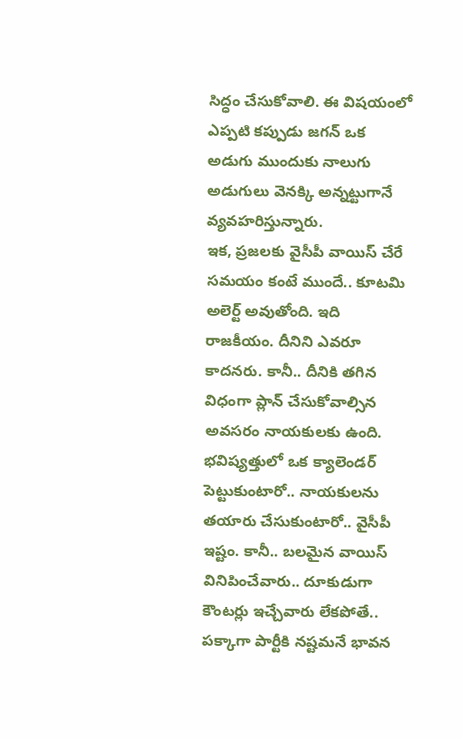సిద్ధం చేసుకోవాలి. ఈ విషయంలో ఎప్పటి కప్పుడు జగన్ ఒక అడుగు ముందుకు నాలుగు అడుగులు వెనక్కి అన్నట్టుగానే వ్యవహరిస్తున్నారు.
ఇక, ప్రజలకు వైసీపీ వాయిస్ చేరే సమయం కంటే ముందే.. కూటమి అలెర్ట్ అవుతోంది. ఇది రాజకీయం. దీనిని ఎవరూ కాదనరు. కానీ.. దీనికి తగిన విధంగా ప్లాన్ చేసుకోవాల్సిన అవసరం నాయకులకు ఉంది. భవిష్యత్తులో ఒక క్యాలెండర్ పెట్టుకుంటారో.. నాయకులను తయారు చేసుకుంటారో.. వైసీపీ ఇష్టం. కానీ.. బలమైన వాయిస్ వినిపించేవారు.. దూకుడుగా కౌంటర్లు ఇచ్చేవారు లేకపోతే.. పక్కాగా పార్టీకి నష్టమనే భావన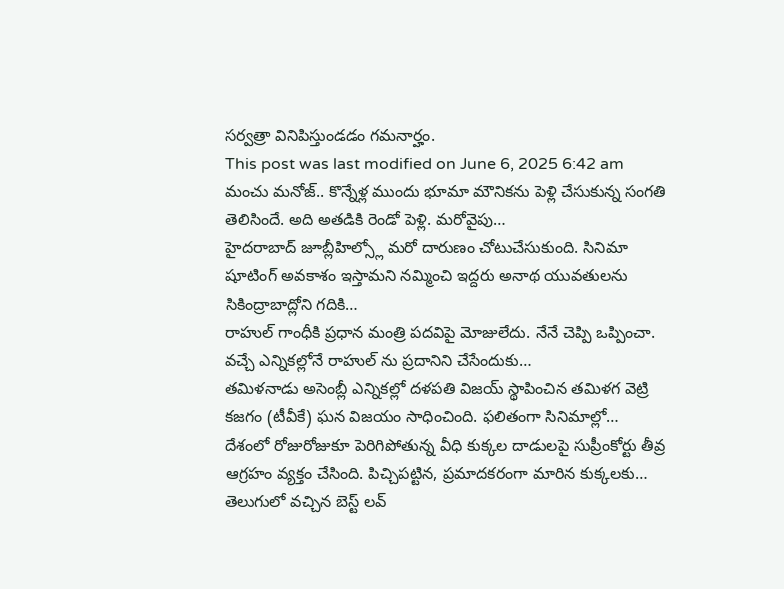సర్వత్రా వినిపిస్తుండడం గమనార్హం.
This post was last modified on June 6, 2025 6:42 am
మంచు మనోజ్.. కొన్నేళ్ల ముందు భూమా మౌనికను పెళ్లి చేసుకున్న సంగతి తెలిసిందే. అది అతడికి రెండో పెళ్లి. మరోవైపు…
హైదరాబాద్ జూబ్లీహిల్స్లో మరో దారుణం చోటుచేసుకుంది. సినిమా షూటింగ్ అవకాశం ఇస్తామని నమ్మించి ఇద్దరు అనాథ యువతులను సికింద్రాబాద్లోని గదికి…
రాహుల్ గాంధీకి ప్రధాన మంత్రి పదవిపై మోజులేదు. నేనే చెప్పి ఒప్పించా. వచ్చే ఎన్నికల్లోనే రాహుల్ ను ప్రదానిని చేసేందుకు…
తమిళనాడు అసెంబ్లీ ఎన్నికల్లో దళపతి విజయ్ స్థాపించిన తమిళగ వెట్రి కజగం (టీవీకే) ఘన విజయం సాధించింది. ఫలితంగా సినిమాల్లో…
దేశంలో రోజురోజుకూ పెరిగిపోతున్న వీధి కుక్కల దాడులపై సుప్రీంకోర్టు తీవ్ర ఆగ్రహం వ్యక్తం చేసింది. పిచ్చిపట్టిన, ప్రమాదకరంగా మారిన కుక్కలకు…
తెలుగులో వచ్చిన బెస్ట్ లవ్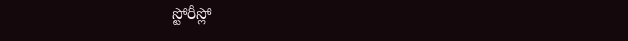స్టోరీస్లో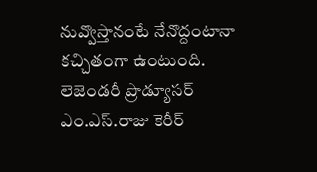నువ్వొస్తానంటే నేనొద్దంటానా కచ్చితంగా ఉంటుంది. లెజెండరీ ప్రొడ్యూసర్ ఎం.ఎస్.రాజు కెరీర్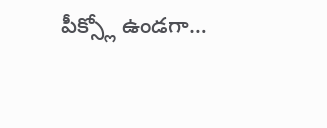పీక్స్లో ఉండగా…